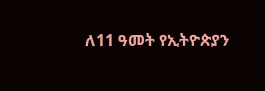ለ11 ዓመት የኢትዮጵያን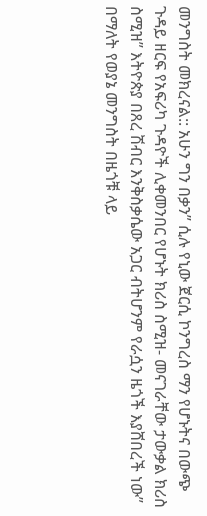መንግስት መክረናል:: አሁን ግን በቃን” ሲሉ የኒው ጀርሲ ኮንግረስ ማን የሆኑትና በውጭ ጉዳይ ዘርፍ የአፍሪካ ጉዳዮች ሊቀመንበር የሆኑት ክሪስ ስሚዝ- መናገራቸው ታውቃል ክሪስ ስሚዝ” እትዮጵያ በጸረ ሽብር እንቅስቃሴው አጋር ብትሆንም የራሷን ዜጎች እያሸበረች ነው” በማለት የወያኔ መንግስት በዜጎቹ ላይ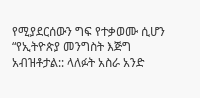የሚያደርሰውን ግፍ የተቃወሙ ሲሆን “የኢትዮጵያ መንግስት እጅግ አብዝቶታል:: ላለፉት አስራ አንድ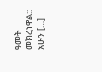ዓመት መክረነዋል:: አሁን […]